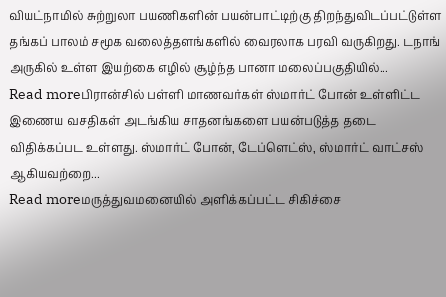வியட்நாமில் சுற்றுலா பயணிகளின் பயன்பாட்டிற்கு திறந்துவிடப்பட்டுள்ள தங்கப் பாலம் சமூக வலைத்தளங்களில் வைரலாக பரவி வருகிறது. டநாங் அருகில் உள்ள இயற்கை எழில் சூழ்ந்த பானா மலைப்பகுதியில்...
Read moreபிரான்சில் பள்ளி மாணவர்கள் ஸ்மார்ட் போன் உள்ளிட்ட இணைய வசதிகள் அடங்கிய சாதனங்களை பயன்படுத்த தடை விதிக்கப்பட உள்ளது. ஸ்மார்ட் போன், டேப்ளெட்ஸ், ஸ்மார்ட் வாட்சஸ் ஆகியவற்றை...
Read moreமருத்துவமனையில் அளிக்கப்பட்ட சிகிச்சை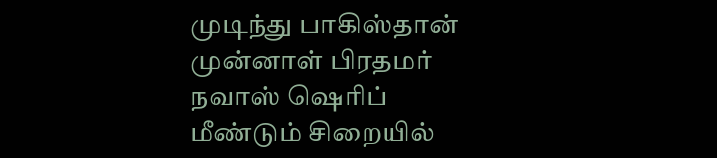முடிந்து பாகிஸ்தான் முன்னாள் பிரதமர் நவாஸ் ஷெரிப் மீண்டும் சிறையில்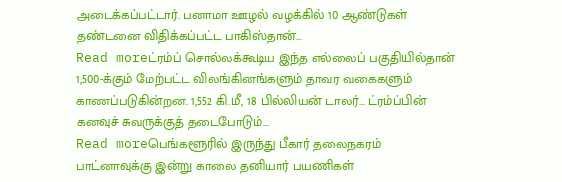அடைக்கப்பட்டார். பனாமா ஊழல் வழக்கில் 10 ஆண்டுகள் தண்டனை விதிக்கப்பட்ட பாகிஸ்தான்...
Read moreட்ரம்ப் சொல்லக்கூடிய இந்த எல்லைப் பகுதியில்தான் 1,500-க்கும் மேற்பட்ட விலங்கினங்களும் தாவர வகைகளும் காணப்படுகின்றன. 1,552 கி.மீ, 18 பில்லியன் டாலர்... ட்ரம்ப்பின் கனவுச் சுவருக்குத் தடைபோடும்...
Read moreபெங்களூரில் இருந்து பீகார் தலைநகரம் பாட்னாவுக்கு இன்று காலை தனியார் பயணிகள்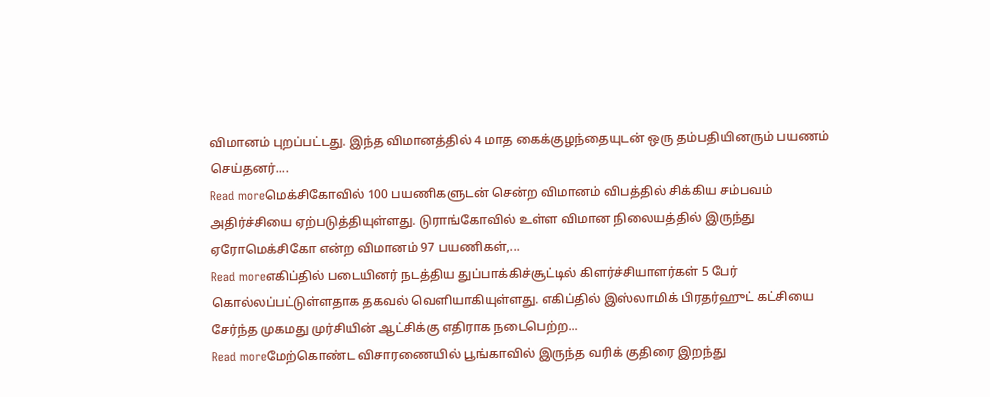விமானம் புறப்பட்டது. இந்த விமானத்தில் 4 மாத கைக்குழந்தையுடன் ஒரு தம்பதியினரும் பயணம் செய்தனர்....
Read moreமெக்சிகோவில் 100 பயணிகளுடன் சென்ற விமானம் விபத்தில் சிக்கிய சம்பவம் அதிர்ச்சியை ஏற்படுத்தியுள்ளது. டுராங்கோவில் உள்ள விமான நிலையத்தில் இருந்து ஏரோமெக்சிகோ என்ற விமானம் 97 பயணிகள்,...
Read moreஎகிப்தில் படையினர் நடத்திய துப்பாக்கிச்சூட்டில் கிளர்ச்சியாளர்கள் 5 பேர் கொல்லப்பட்டுள்ளதாக தகவல் வெளியாகியுள்ளது. எகிப்தில் இஸ்லாமிக் பிரதர்ஹுட் கட்சியை சேர்ந்த முகமது முர்சியின் ஆட்சிக்கு எதிராக நடைபெற்ற...
Read moreமேற்கொண்ட விசாரணையில் பூங்காவில் இருந்த வரிக் குதிரை இறந்து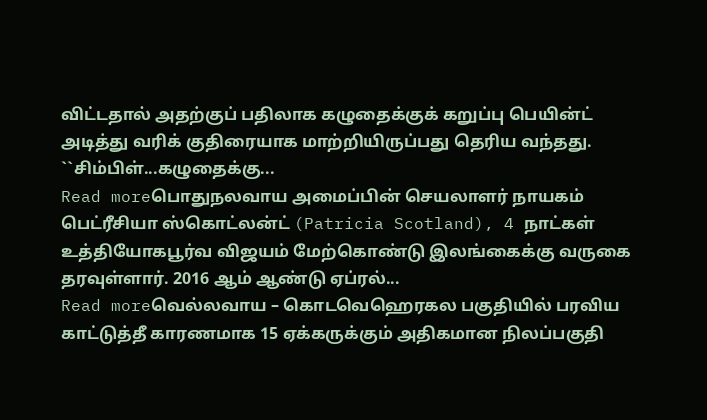விட்டதால் அதற்குப் பதிலாக கழுதைக்குக் கறுப்பு பெயின்ட் அடித்து வரிக் குதிரையாக மாற்றியிருப்பது தெரிய வந்தது. ``சிம்பிள்...கழுதைக்கு...
Read moreபொதுநலவாய அமைப்பின் செயலாளர் நாயகம் பெட்ரீசியா ஸ்கொட்லன்ட் (Patricia Scotland), 4 நாட்கள் உத்தியோகபூர்வ விஜயம் மேற்கொண்டு இலங்கைக்கு வருகை தரவுள்ளார். 2016 ஆம் ஆண்டு ஏப்ரல்...
Read moreவெல்லவாய – கொடவெஹெரகல பகுதியில் பரவிய காட்டுத்தீ காரணமாக 15 ஏக்கருக்கும் அதிகமான நிலப்பகுதி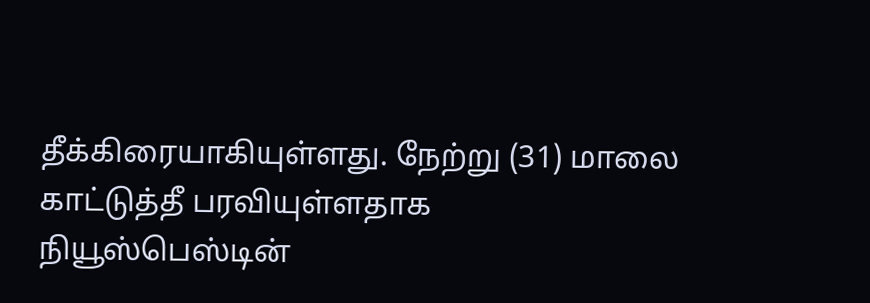தீக்கிரையாகியுள்ளது. நேற்று (31) மாலை காட்டுத்தீ பரவியுள்ளதாக நியூஸ்பெஸ்டின்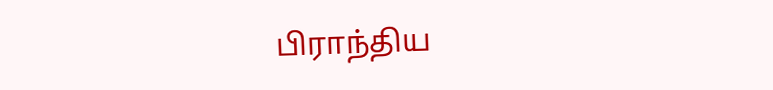பிராந்திய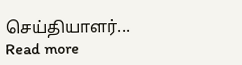செய்தியாளர்...
Read more